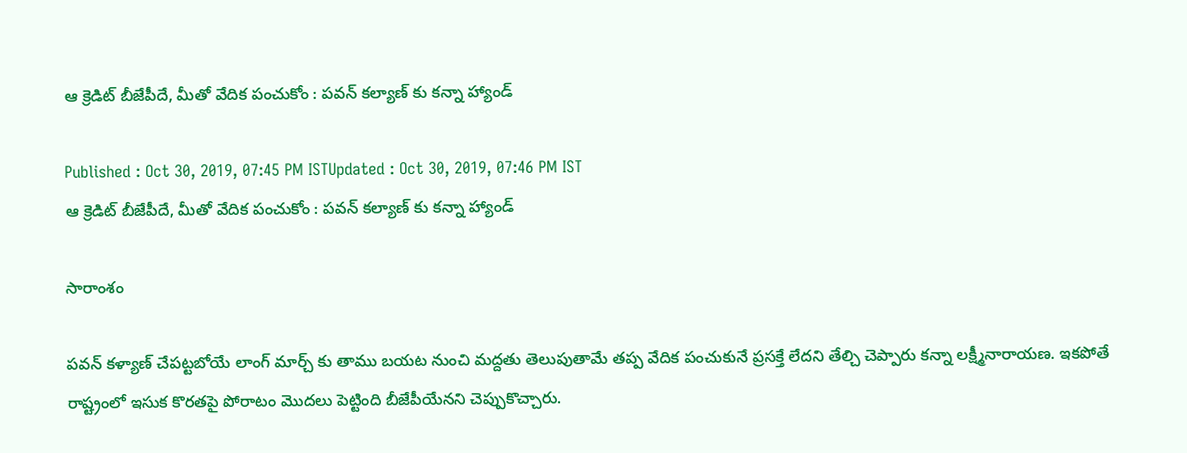ఆ క్రెడిట్ బీజేపీదే, మీతో వేదిక పంచుకోం : పవన్ కల్యాణ్ కు కన్నా హ్యాండ్

Published : Oct 30, 2019, 07:45 PM ISTUpdated : Oct 30, 2019, 07:46 PM IST
ఆ క్రెడిట్ బీజేపీదే, మీతో వేదిక పంచుకోం : పవన్ కల్యాణ్ కు కన్నా హ్యాండ్

సారాంశం

పవన్ కళ్యాణ్ చేపట్టబోయే లాంగ్ మార్చ్ కు తాము బయట నుంచి మద్దతు తెలుపుతామే తప్ప వేదిక పంచుకునే ప్రసక్తే లేదని తేల్చి చెప్పారు కన్నా లక్ష్మీనారాయణ. ఇకపోతే రాష్ట్రంలో ఇసుక కొరతపై పోరాటం మెుదలు పెట్టింది బీజేపీయేనని చెప్పుకొచ్చారు.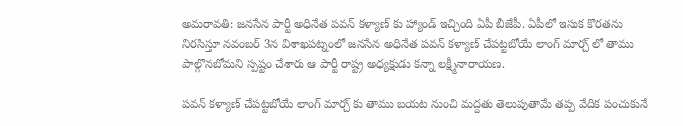అమరావతి: జనసేన పార్టీ అధినేత పవన్ కళ్యాణ్ కు హ్యాండ్ ఇచ్చింది ఏపీ బీజేపీ. ఏపీలో ఇసుక కొరతను నిరసిస్తూ నవంబర్ 3న విశాఖపట్నంలో జనసేన అధినేత పవన్ కళ్యాణ్ చేపట్టబోయే లాంగ్ మార్చ్ లో తాము పాల్గొనబోమని స్పష్టం చేశారు ఆ పార్టీ రాష్ట్ర అధ్యక్షుడు కన్నా లక్ష్మీనారాయణ.

పవన్ కళ్యాణ్ చేపట్టబోయే లాంగ్ మార్చ్ కు తాము బయట నుంచి మద్దతు తెలుపుతామే తప్ప వేదిక పంచుకునే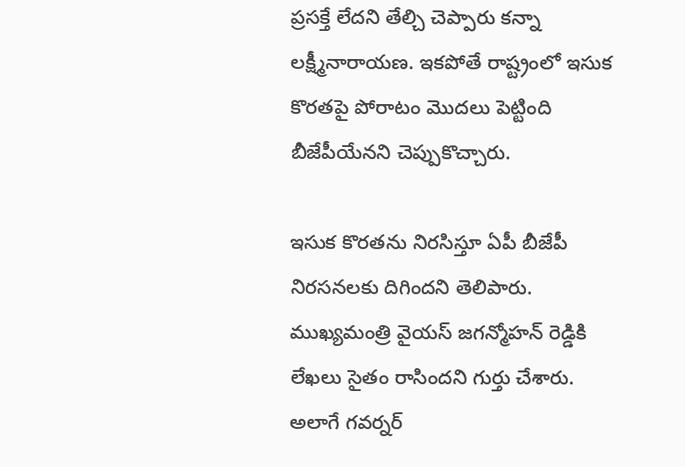ప్రసక్తే లేదని తేల్చి చెప్పారు కన్నా లక్ష్మీనారాయణ. ఇకపోతే రాష్ట్రంలో ఇసుక కొరతపై పోరాటం మెుదలు పెట్టింది బీజేపీయేనని చెప్పుకొచ్చారు.

ఇసుక కొరతను నిరసిస్తూ ఏపీ బీజేపీ నిరసనలకు దిగిందని తెలిపారు. ముఖ్యమంత్రి వైయస్ జగన్మోహన్ రెడ్డికి లేఖలు సైతం రాసిందని గుర్తు చేశారు. అలాగే గవర్నర్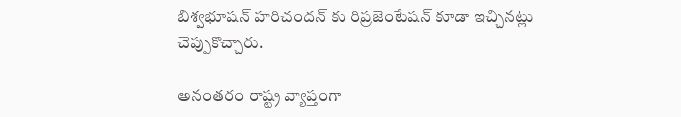బిశ్వభూషన్ హరిచందన్ కు రిప్రజెంటేషన్ కూడా ఇచ్చినట్లు చెప్పుకొచ్చారు.

అనంతరం రాష్ట్ర వ్యాప్తంగా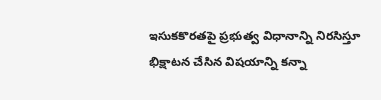ఇసుకకొరతపై ప్రభుత్వ విధానాన్ని నిరసిస్తూ భిక్షాటన చేసిన విషయాన్ని కన్నా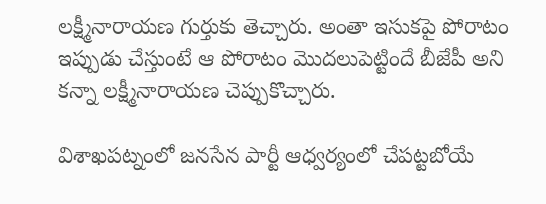లక్ష్మీనారాయణ గుర్తుకు తెచ్చారు. అంతా ఇసుకపై పోరాటం ఇప్పుడు చేస్తుంటే ఆ పోరాటం మెుదలుపెట్టిందే బీజేపీ అని కన్నా లక్ష్మీనారాయణ చెప్పుకొచ్చారు.

విశాఖపట్నంలో జనసేన పార్టీ ఆధ్వర్యంలో చేపట్టబోయే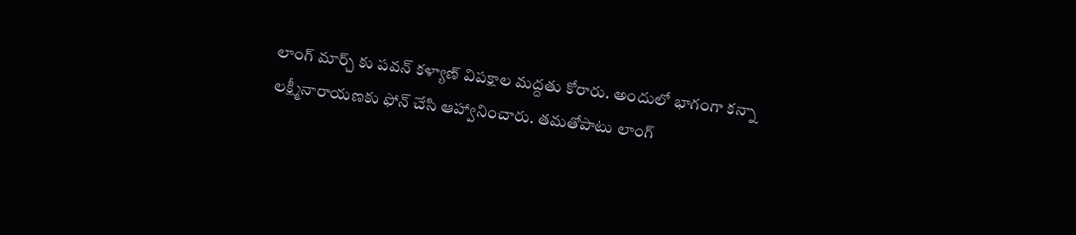లాంగ్ మార్చ్ కు పవన్ కళ్యాణ్ విపక్షాల మద్దతు కోరారు. అందులో భాగంగా కన్నా లక్ష్మీనారాయణకు ఫోన్ చేసి ఆహ్వానించారు. తమతోపాటు లాంగ్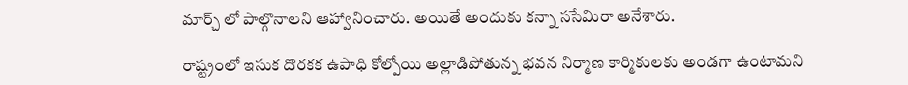మార్చ్ లో పాల్గొనాలని ఆహ్వానించారు. అయితే అందుకు కన్నా ససేమిరా అనేశారు.

రాష్ట్రంలో ఇసుక దొరకక ఉపాధి కోల్పోయి అల్లాడిపోతున్న భవన నిర్మాణ కార్మికులకు అండగా ఉంటామని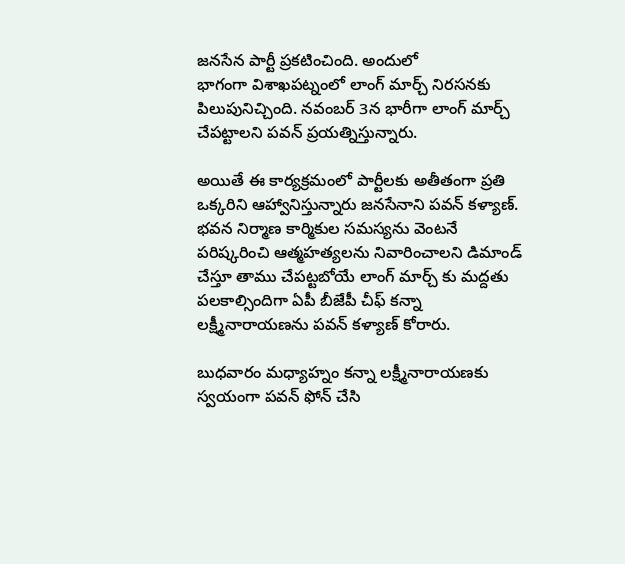జనసేన పార్టీ ప్రకటించింది. అందులో
భాగంగా విశాఖపట్నంలో లాంగ్ మార్చ్ నిరసనకు పిలుపునిచ్చింది. నవంబర్ 3న భారీగా లాంగ్ మార్చ్ చేపట్టాలని పవన్ ప్రయత్నిస్తున్నారు.

అయితే ఈ కార్యక్రమంలో పార్టీలకు అతీతంగా ప్రతి ఒక్కరిని ఆహ్వానిస్తున్నారు జనసేనాని పవన్ కళ్యాణ్. భవన నిర్మాణ కార్మికుల సమస్యను వెంటనే పరిష్కరించి ఆత్మహత్యలను నివారించాలని డిమాండ్ చేస్తూ తాము చేపట్టబోయే లాంగ్ మార్చ్ కు మద్దతు పలకాల్సిందిగా ఏపీ బీజేపీ చీఫ్ కన్నా లక్ష్మీనారాయణను పవన్ కళ్యాణ్ కోరారు.

బుధవారం మధ్యాహ్నం కన్నా లక్ష్మీనారాయణకు స్వయంగా పవన్ ఫోన్ చేసి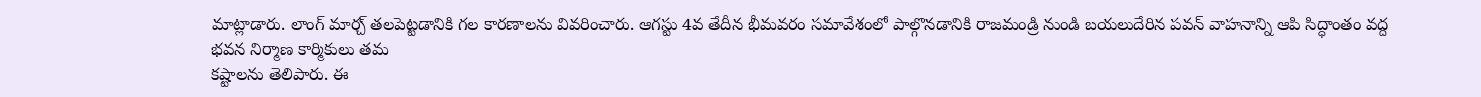మాట్లాడారు. లాంగ్ మార్చ్ తలపెట్టడానికి గల కారణాలను వివరించారు. ఆగస్టు 4వ తేదీన భీమవరం సమావేశంలో పాల్గొనడానికి రాజమండ్రి నుండి బయలుదేరిన పవన్ వాహనాన్ని ఆపి సిద్ధాంతం వద్ద భవన నిర్మాణ కార్మికులు తమ
కష్టాలను తెలిపారు. ఈ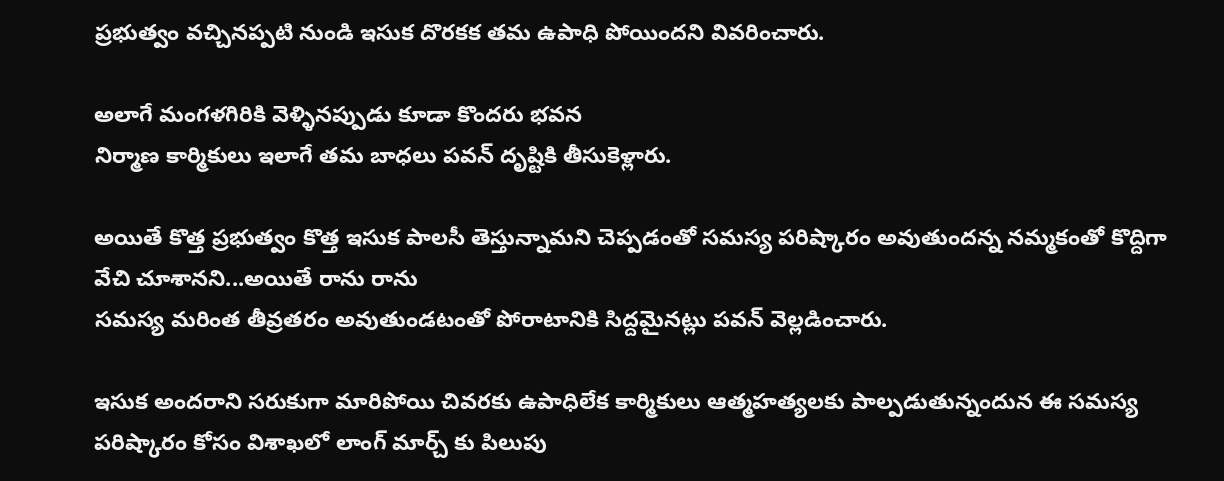ప్రభుత్వం వచ్చినప్పటి నుండి ఇసుక దొరకక తమ ఉపాధి పోయిందని వివరించారు.

అలాగే మంగళగిరికి వెళ్ళినప్పుడు కూడా కొందరు భవన
నిర్మాణ కార్మికులు ఇలాగే తమ బాధలు పవన్ దృష్టికి తీసుకెళ్లారు.

అయితే కొత్త ప్రభుత్వం కొత్త ఇసుక పాలసీ తెస్తున్నామని చెప్పడంతో సమస్య పరిష్కారం అవుతుందన్న నమ్మకంతో కొద్దిగా  వేచి చూశానని...అయితే రాను రాను
సమస్య మరింత తీవ్రతరం అవుతుండటంతో పోరాటానికి సిద్దమైనట్లు పవన్ వెల్లడించారు.

ఇసుక అందరాని సరుకుగా మారిపోయి చివరకు ఉపాధిలేక కార్మికులు ఆత్మహత్యలకు పాల్పడుతున్నందున ఈ సమస్య పరిష్కారం కోసం విశాఖలో లాంగ్ మార్చ్ కు పిలుపు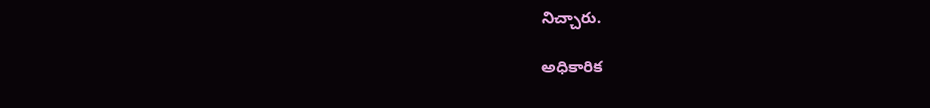నిచ్చారు.

అధికారిక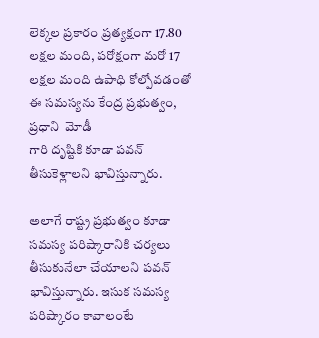లెక్కల ప్రకారం ప్రత్యక్షంగా 17.80 లక్షల మంది, పరోక్షంగా మరో 17 లక్షల మంది ఉపాధి కోల్పోవడంతో ఈ సమస్యను కేంద్ర ప్రభుత్వం, ప్రధాని  మోడీ
గారి దృష్టికి కూడా పవన్ తీసుకెళ్లాలని భావిస్తున్నారు.

అలాగే రాష్ట్ర ప్రభుత్వం కూడా సమస్య పరిష్కారానికి చర్యలు తీసుకునేలా చేయాలని పవన్ భావిస్తున్నారు. ఇసుక సమస్య పరిష్కారం కావాలంటే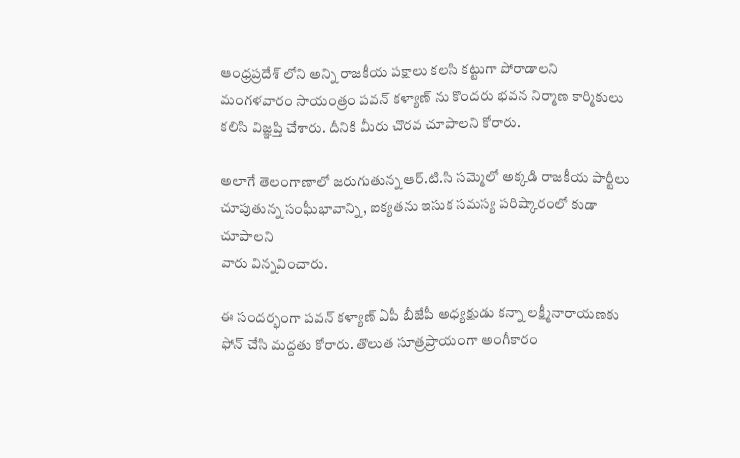ఆంధ్రప్రదేశ్ లోని అన్ని రాజకీయ పక్షాలు కలసి కట్టుగా పోరాడాలని మంగళవారం సాయంత్రం పవన్ కళ్యాణ్ ను కొందరు భవన నిర్మాణ కార్మికులు కలిసి విజ్ఞప్తి చేశారు. దీనికి మీరు చొరవ చూపాలని కోరారు.

అలాగే తెలంగాణాలో జరుగుతున్న ఆర్.టి.సి సమ్మెలో అక్కడి రాజకీయ పార్టీలు చూపుతున్న సంఘీభావాన్ని, ఐక్యతను ఇసుక సమస్య పరిష్కారంలో కుడా చూపాలని
వారు విన్నవించారు.

ఈ సందర్భంగా పవన్ కళ్యాణ్ ఏపీ బీజేపీ అధ్యక్షుడు కన్నా లక్ష్మీనారాయణకు ఫోన్ చేసి మద్దతు కోరారు. తొలుత సూత్రప్రాయంగా అంగీకారం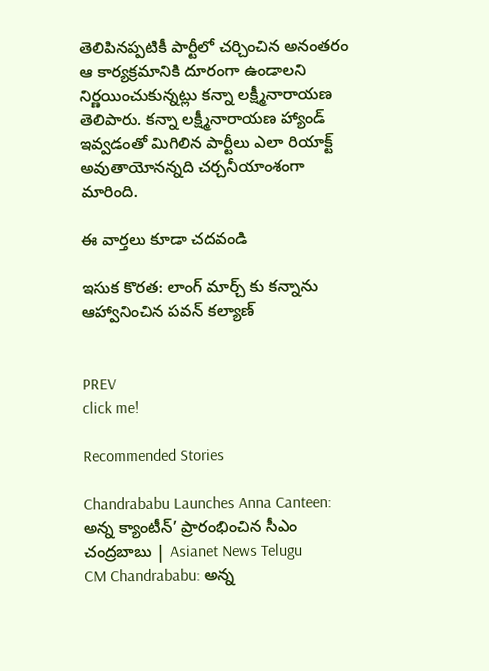తెలిపినప్పటికీ పార్టీలో చర్చించిన అనంతరం ఆ కార్యక్రమానికి దూరంగా ఉండాలని నిర్ణయించుకున్నట్లు కన్నా లక్ష్మీనారాయణ తెలిపారు. కన్నా లక్ష్మీనారాయణ హ్యాండ్ ఇవ్వడంతో మిగిలిన పార్టీలు ఎలా రియాక్ట్ అవుతాయోనన్నది చర్చనీయాంశంగా మారింది.

ఈ వార్తలు కూడా చదవండి

ఇసుక కొరత: లాంగ్ మార్చ్ కు కన్నాను ఆహ్వానించిన పవన్ కల్యాణ్


PREV
click me!

Recommended Stories

Chandrababu Launches Anna Canteen: అన్న క్యాంటీన్’ ప్రారంభించిన సీఎం చంద్రబాబు | Asianet News Telugu
CM Chandrababu: అన్న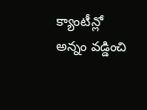క్యాంటీన్లో అన్నం వడ్డించి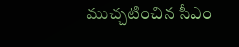ముచ్చటించిన సీఎం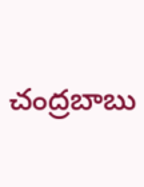చంద్రబాబు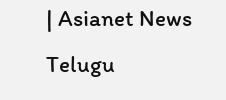| Asianet News Telugu